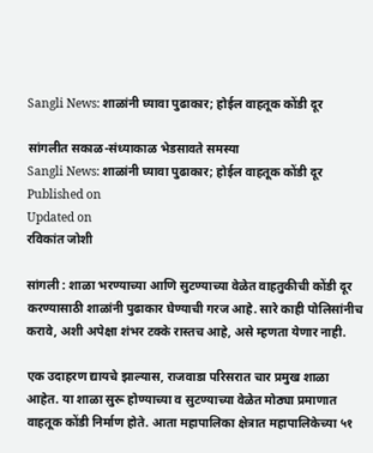Sangli News: शाळांनी घ्यावा पुढाकार; होईल वाहतूक कोंडी दूर

सांगलीत सकाळ-संध्याकाळ भेडसावते समस्या
Sangli News: शाळांनी घ्यावा पुढाकार; होईल वाहतूक कोंडी दूर
Published on
Updated on
रविकांत जोशी

सांगली : शाळा भरण्याच्या आणि सुटण्याच्या वेळेत वाहतुकीची कोंडी दूर करण्यासाठी शाळांनी पुढाकार घेण्याची गरज आहे. सारे काही पोलिसांनीच करावे, अशी अपेक्षा शंभर टक्के रास्तच आहे, असे म्हणता येणार नाही.

एक उदाहरण द्यायचे झाल्यास, राजवाडा परिसरात चार प्रमुख शाळा आहेत. या शाळा सुरू होण्याच्या व सुटण्याच्या वेळेत मोठ्या प्रमाणात वाहतूक कोंडी निर्माण होते. आता महापालिका क्षेत्रात महापालिकेच्या ५१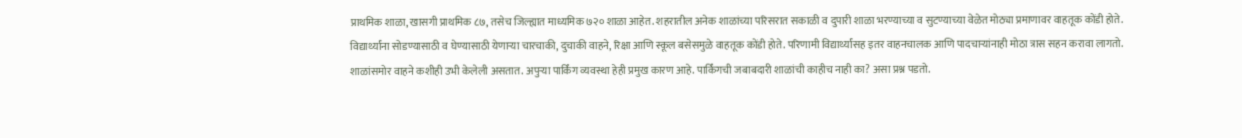प्राथमिक शाळा, खासगी प्राथमिक ८७, तसेच जिल्ह्यात माध्यमिक ७२० शाळा आहेत. शहरातील अनेक शाळांच्या परिसरात सकाळी व दुपारी शाळा भरण्याच्या व सुटण्याच्या वेळेत मोठ्या प्रमाणावर वाहतूक कोंडी होते. विद्यार्थ्यांना सोडण्यासाठी व घेण्यासाठी येणाऱ्या चारचाकी, दुचाकी वाहने, रिक्षा आणि स्कूल बसेसमुळे वाहतूक कोंडी होते. परिणामी विद्यार्थ्यांसह इतर वाहनचालक आणि पादचाऱ्यांनाही मोठा त्रास सहन करावा लागतो. शाळांसमोर वाहने कशीही उभी केलेली असतात. अपुऱ्या पार्किंग व्यवस्था हेही प्रमुख कारण आहे. पार्किंगची जबाबदारी शाळांची काहीच नाही का? असा प्रश्न पडतो.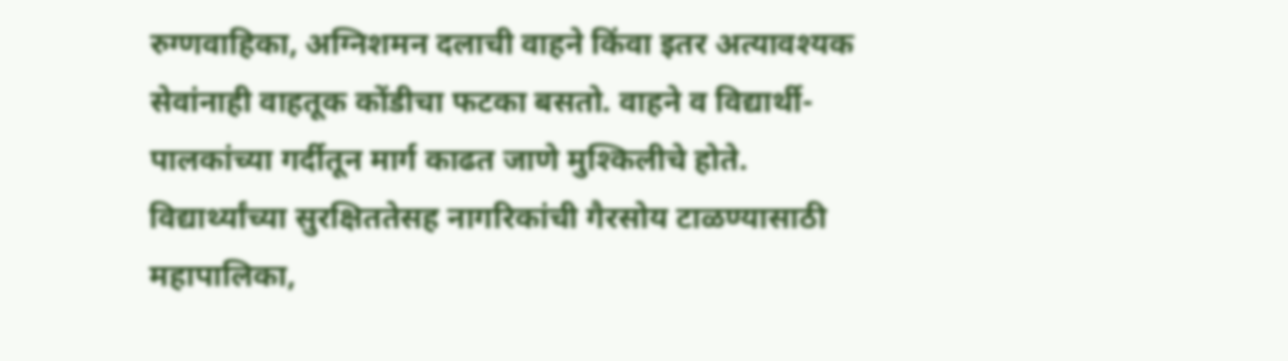रुग्णवाहिका, अग्निशमन दलाची वाहने किंवा इतर अत्यावश्यक सेवांनाही वाहतूक कोंडीचा फटका बसतो. वाहने व विद्यार्थी-पालकांच्या गर्दीतून मार्ग काढत जाणे मुश्किलीचे होते. विद्यार्थ्यांच्या सुरक्षिततेसह नागरिकांची गैरसोय टाळण्यासाठी महापालिका,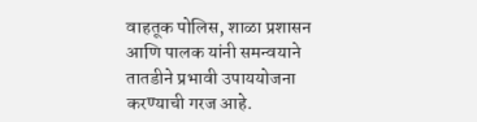वाहतूक पोलिस, शाळा प्रशासन आणि पालक यांनी समन्वयाने तातडीने प्रभावी उपाययोजना करण्याची गरज आहे.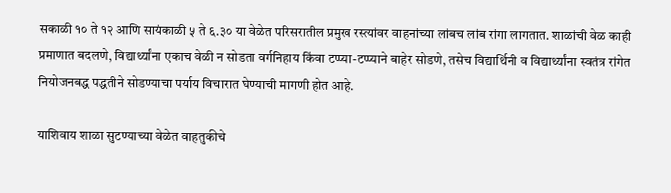सकाळी १० ते १२ आणि सायंकाळी ५ ते ६.३० या वेळेत परिसरातील प्रमुख रस्त्यांवर वाहनांच्या लांबच लांब रांगा लागतात. शाळांची वेळ काही प्रमाणात बदलणे, विद्यार्थ्यांना एकाच वेळी न सोडता वर्गनिहाय किंवा टप्प्या-टप्प्याने बाहेर सोडणे, तसेच विद्यार्थिनी व विद्यार्थ्यांना स्वतंत्र रांगेत नियोजनबद्ध पद्धतीने सोडण्याचा पर्याय विचारात घेण्याची मागणी होत आहे.

याशिवाय शाळा सुटण्याच्या वेळेत वाहतुकीचे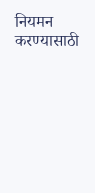नियमन करण्यासाठी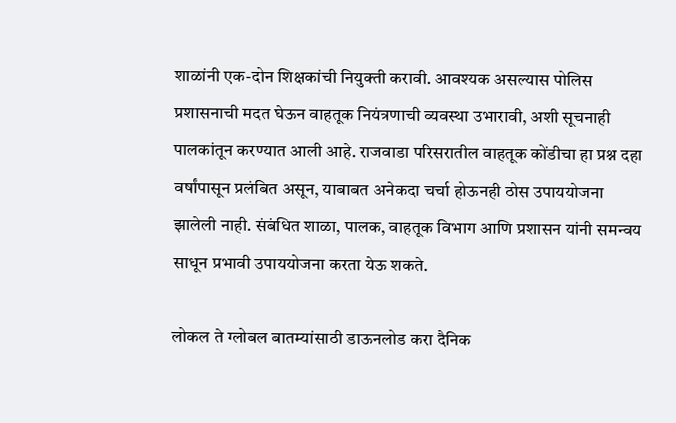शाळांनी एक-दोन शिक्षकांची नियुक्ती करावी. आवश्यक असल्यास पोलिस प्रशासनाची मदत घेऊन वाहतूक नियंत्रणाची व्यवस्था उभारावी, अशी सूचनाही पालकांतून करण्यात आली आहे. राजवाडा परिसरातील वाहतूक कोंडीचा हा प्रश्न दहा वर्षांपासून प्रलंबित असून, याबाबत अनेकदा चर्चा होऊनही ठोस उपाययोजना झालेली नाही. संबंधित शाळा, पालक, वाहतूक विभाग आणि प्रशासन यांनी समन्वय साधून प्रभावी उपाययोजना करता येऊ शकते.

लोकल ते ग्लोबल बातम्यांसाठी डाऊनलोड करा दैनिक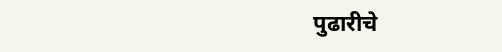पुढारीचे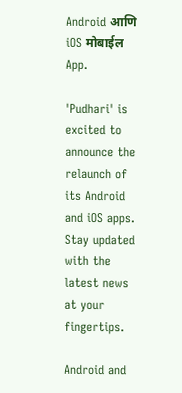Android आणि iOS मोबाईल App.

'Pudhari' is excited to announce the relaunch of its Android and iOS apps. Stay updated with the latest news at your fingertips.

Android and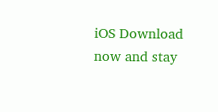iOS Download now and stay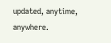updated, anytime, anywhere.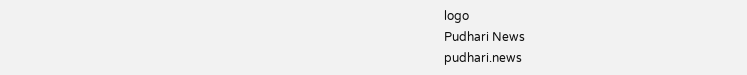logo
Pudhari News
pudhari.news